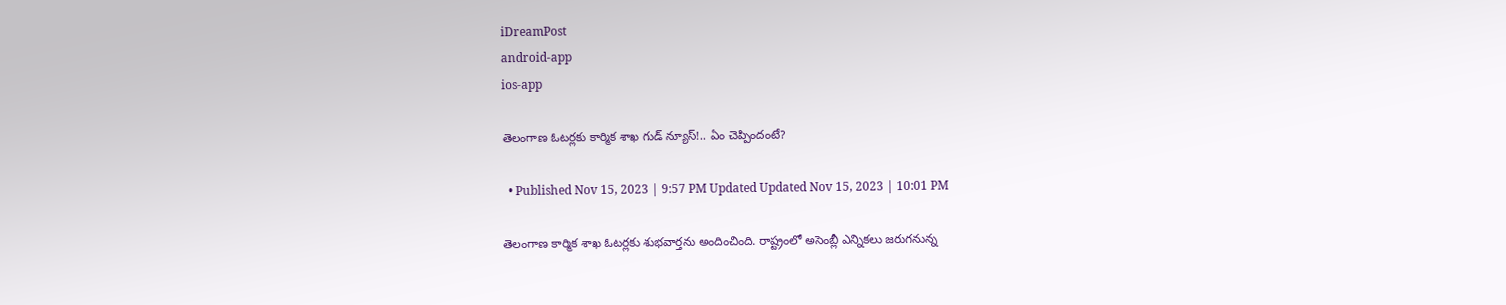iDreamPost
android-app
ios-app

తెలంగాణ ఓటర్లకు కార్మిక శాఖ గుడ్ న్యూస్!.. ఏం చెప్పిందంటే?

  • Published Nov 15, 2023 | 9:57 PM Updated Updated Nov 15, 2023 | 10:01 PM

తెలంగాణ కార్మిక శాఖ ఓటర్లకు శుభవార్తను అందించింది. రాష్ట్రంలో అసెంబ్లీ ఎన్నికలు జరుగనున్న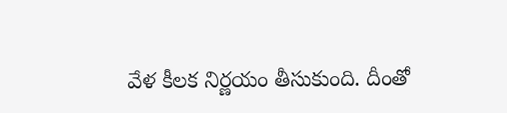వేళ కీలక నిర్ణయం తీసుకుంది. దీంతో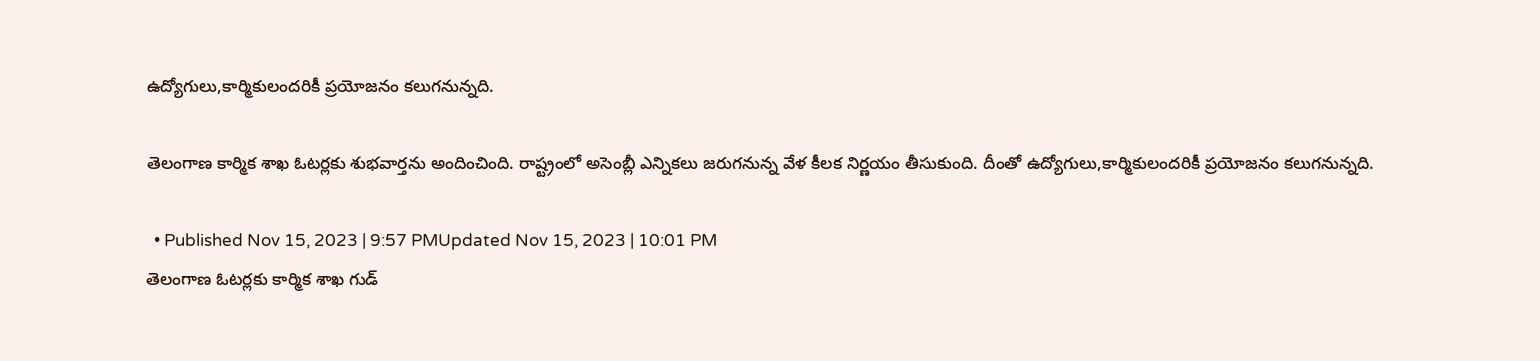ఉద్యోగులు,కార్మికులందరికీ ప్రయోజనం కలుగనున్నది.

తెలంగాణ కార్మిక శాఖ ఓటర్లకు శుభవార్తను అందించింది. రాష్ట్రంలో అసెంబ్లీ ఎన్నికలు జరుగనున్న వేళ కీలక నిర్ణయం తీసుకుంది. దీంతో ఉద్యోగులు,కార్మికులందరికీ ప్రయోజనం కలుగనున్నది.

  • Published Nov 15, 2023 | 9:57 PMUpdated Nov 15, 2023 | 10:01 PM
తెలంగాణ ఓటర్లకు కార్మిక శాఖ గుడ్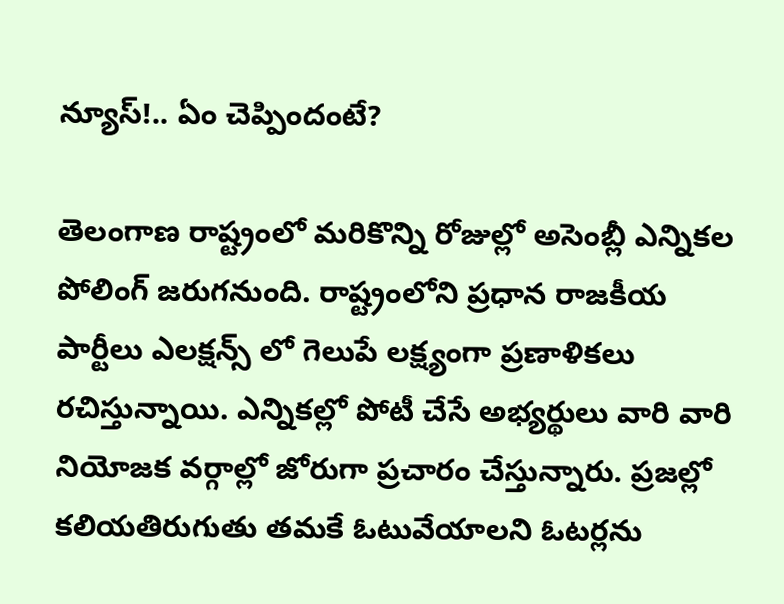న్యూస్!.. ఏం చెప్పిందంటే?

తెలంగాణ రాష్ట్రంలో మరికొన్ని రోజుల్లో అసెంబ్లీ ఎన్నికల పోలింగ్ జరుగనుంది. రాష్ట్రంలోని ప్రధాన రాజకీయ పార్టీలు ఎలక్షన్స్ లో గెలుపే లక్ష్యంగా ప్రణాళికలు రచిస్తున్నాయి. ఎన్నికల్లో పోటీ చేసే అభ్యర్థులు వారి వారి నియోజక వర్గాల్లో జోరుగా ప్రచారం చేస్తున్నారు. ప్రజల్లో కలియతిరుగుతు తమకే ఓటువేయాలని ఓటర్లను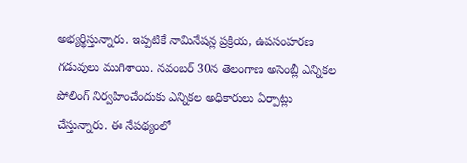అభ్యర్థిస్తున్నారు. ఇప్పటికే నామినేషన్ల ప్రక్రియ, ఉపసంహరణ గడువులు ముగిశాయి. నవంబర్ 30న తెలంగాణ అసెంబ్లీ ఎన్నికల పోలింగ్ నిర్వహించేందుకు ఎన్నికల అధికారులు ఏర్పాట్లు చేస్తున్నారు. ఈ నేపథ్యంలో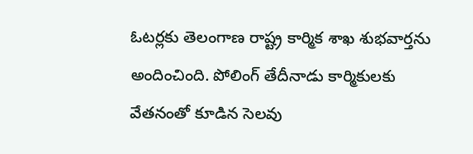ఓటర్లకు తెలంగాణ రాష్ట్ర కార్మిక శాఖ శుభవార్తను అందించింది. పోలింగ్ తేదీనాడు కార్మికులకు వేతనంతో కూడిన సెలవు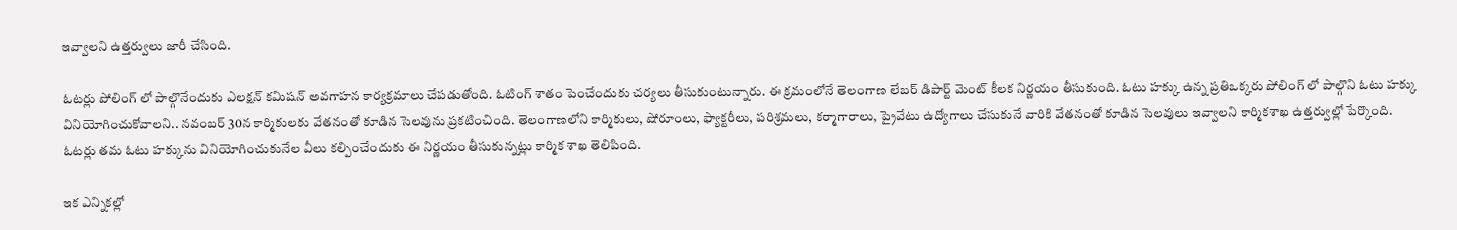ఇవ్వాలని ఉత్తర్వులు జారీ చేసింది.

ఓటర్లు పోలింగ్ లో పాల్గొనేందుకు ఎలక్షన్ కమిషన్ అవగాహన కార్యక్రమాలు చేపడుతోంది. ఓటింగ్ శాతం పెంచేందుకు చర్యలు తీసుకుంటున్నారు. ఈ క్రమంలోనే తెలంగాణ లేబర్ డిపార్ట్ మెంట్ కీలక నిర్ణయం తీసుకుంది. ఓటు హక్కు ఉన్న ప్రతిఒక్కరు పోలింగ్ లో పాల్గొని ఓటు హక్కు వినియోగించుకోవాలని.. నవంబర్ 30న కార్మికులకు వేతనంతో కూడిన సెలవును ప్రకటించింది. తెలంగాణలోని కార్మికులు, షోరూంలు, ఫ్యాక్టరీలు, పరిశ్రమలు, కర్మాగారాలు, ప్రైవేటు ఉద్యోగాలు చేసుకునే వారికి వేతనంతో కూడిన సెలవులు ఇవ్వాలని కార్మికశాఖ ఉత్తర్వుల్లో పేర్కొంది. ఓటర్లు తమ ఓటు హక్కును వినియోగించుకునేల వీలు కల్పించేందుకు ఈ నిర్ణయం తీసుకున్నట్లు కార్మిక శాఖ తెలిపింది.

ఇక ఎన్నికల్లో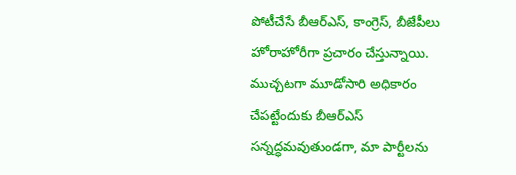పోటీచేసే బీఆర్ఎస్, కాంగ్రెస్, బీజేపీలు హోరాహోరీగా ప్రచారం చేస్తున్నాయి. ముచ్చటగా మూడోసారి అధికారం చేపట్టేందుకు బీఆర్ఎస్ సన్నద్ధమవుతుండగా, మా పార్టీలను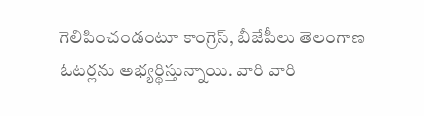గెలిపించండంటూ కాంగ్రెస్, బీజేపీలు తెలంగాణ ఓటర్లను అభ్యర్థిస్తున్నాయి. వారి వారి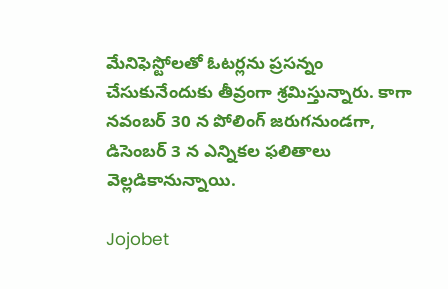మేనిఫెస్టోలతో ఓటర్లను ప్రసన్నం చేసుకునేందుకు తీవ్రంగా శ్రమిస్తున్నారు. కాగా నవంబర్ 30 న పోలింగ్ జరుగనుండగా, డిసెంబర్ 3 న ఎన్నికల ఫలితాలు వెల్లడికానున్నాయి.

Jojobet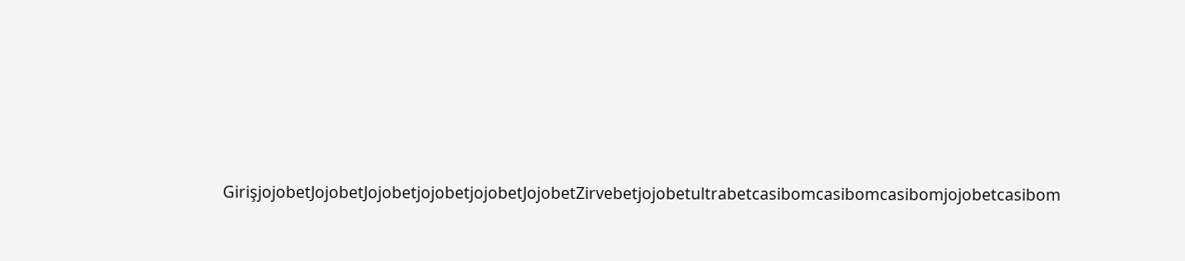GirişjojobetJojobetJojobetjojobetjojobetJojobetZirvebetjojobetultrabetcasibomcasibomcasibomjojobetcasibom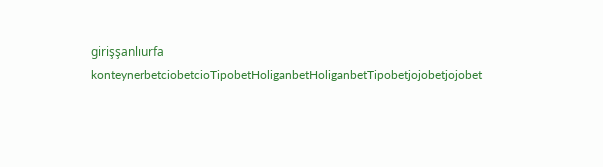girişşanlıurfa konteynerbetciobetcioTipobetHoliganbetHoliganbetTipobetjojobetjojobet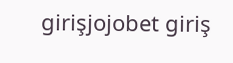girişjojobet giriş